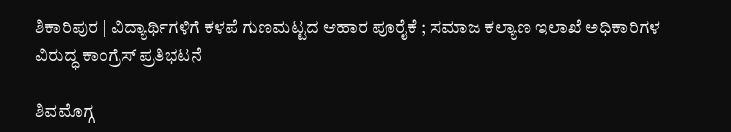ಶಿಕಾರಿಪುರ | ವಿದ್ಯಾರ್ಥಿಗಳಿಗೆ ಕಳಪೆ ಗುಣಮಟ್ಟದ ಆಹಾರ ಪೂರೈಕೆ ; ಸಮಾಜ ಕಲ್ಯಾಣ ಇಲಾಖೆ ಅಧಿಕಾರಿಗಳ ವಿರುದ್ಧ ಕಾಂಗ್ರೆಸ್ ಪ್ರತಿಭಟನೆ

ಶಿವಮೊಗ್ಗ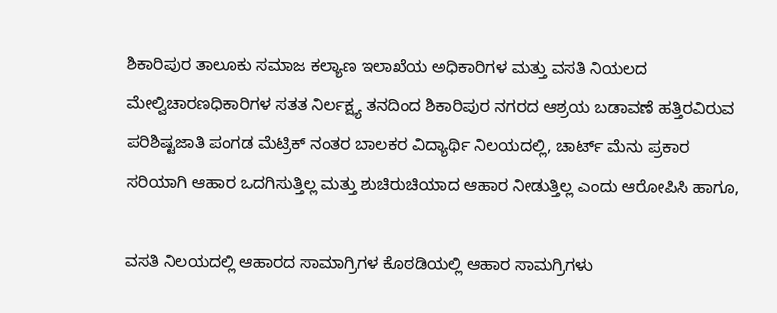ಶಿಕಾರಿಪುರ ತಾಲೂಕು ಸಮಾಜ ಕಲ್ಯಾಣ ಇಲಾಖೆಯ ಅಧಿಕಾರಿಗಳ ಮತ್ತು ವಸತಿ ನಿಯಲದ ಮೇಲ್ವಿಚಾರಣಧಿಕಾರಿಗಳ ಸತತ ನಿರ್ಲಕ್ಷ್ಯ ತನದಿಂದ ಶಿಕಾರಿಪುರ ನಗರದ ಆಶ್ರಯ ಬಡಾವಣೆ ಹತ್ತಿರವಿರುವ ಪರಿಶಿಷ್ಟಜಾತಿ ಪಂಗಡ ಮೆಟ್ರಿಕ್ ನಂತರ ಬಾಲಕರ ವಿದ್ಯಾರ್ಥಿ ನಿಲಯದಲ್ಲಿ, ಚಾರ್ಟ್ ಮೆನು ಪ್ರಕಾರ ಸರಿಯಾಗಿ ಆಹಾರ ಒದಗಿಸುತ್ತಿಲ್ಲ ಮತ್ತು ಶುಚಿರುಚಿಯಾದ ಆಹಾರ ನೀಡುತ್ತಿಲ್ಲ ಎಂದು ಆರೋಪಿಸಿ ಹಾಗೂ,

ವಸತಿ ನಿಲಯದಲ್ಲಿ ಆಹಾರದ ಸಾಮಾಗ್ರಿಗಳ ಕೊಠಡಿಯಲ್ಲಿ ಆಹಾರ ಸಾಮಗ್ರಿಗಳು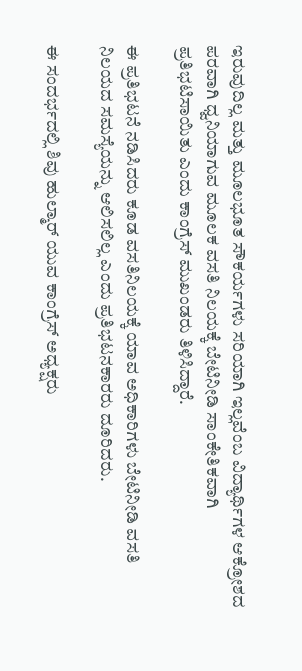ಇರುವುದಿಲ್ಲ ಮತ್ತು ಮೂಲಭೂತ ಸೌಕರ್ಯಗಳು ಸರಿಯಾಗಿ ಇಲ್ಲವೆಂಬ ವಿದ್ಯಾರ್ಥಿಗಳ ಆಕ್ರೋಶದ ಪರವಾಗಿ ಧ್ವನಿಯಾಗುವ ಮೂಲಕ ವಸತಿ ನಿಲಯಕ್ಕೆ ಬೇಟಿನೀಡಿ ಸಾಂಕೇತಿಕವಾಗಿ ಪ್ರತಿಭಟಿಸಾಯಿತು ಎಂದು ಕಾಂಗ್ರೆಸ್ ಮುಖಂಡರು ತಿಳಿಸಿದ್ದಾರೆ.

ಈ ಪ್ರತಿಭಟನೆ ನಡಿಸಿದರು ಕೂಡ ವಸತಿನಿಲಯಕ್ಕೆ ಯಾವ ಅಧಿಕಾರಿಗಳು ಬೇಟಿನೀಡಿ ವಸತಿ ನಿಲಯದ ಸಮಸ್ಯೆಯನ್ನು ಆಲಿಸಲಿಲ್ಲ ಎಂದು ಪ್ರತಿಭಟನಕಾರರು ದೂರಿದರು.

ಈ ಸಂದರ್ಭದಲ್ಲಿ ಶಿವು ಹುಲ್ಮಾರ್ ಯುವ ಕಾಂಗ್ರೆಸ್ ಅಧ್ಯಕ್ಷರು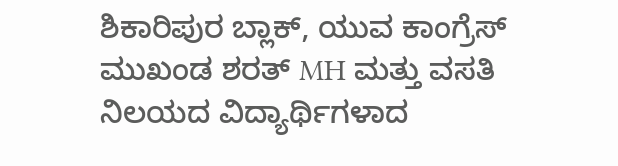ಶಿಕಾರಿಪುರ ಬ್ಲಾಕ್, ಯುವ ಕಾಂಗ್ರೆಸ್ ಮುಖಂಡ ಶರತ್ MH ಮತ್ತು ವಸತಿ ನಿಲಯದ ವಿದ್ಯಾರ್ಥಿಗಳಾದ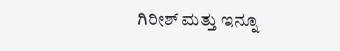ಗಿರೀಶ್ ಮತ್ತು ಇನ್ನೂ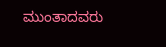ಮುಂತಾದವರು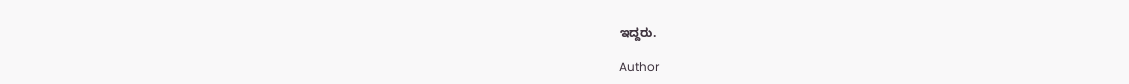ಇದ್ದರು.

Author